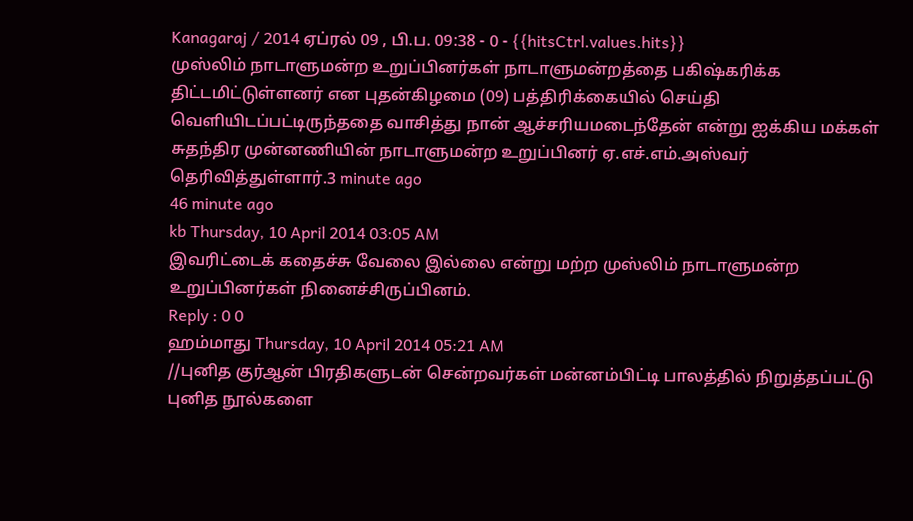Kanagaraj / 2014 ஏப்ரல் 09 , பி.ப. 09:38 - 0 - {{hitsCtrl.values.hits}}
முஸ்லிம் நாடாளுமன்ற உறுப்பினர்கள் நாடாளுமன்றத்தை பகிஷ்கரிக்க திட்டமிட்டுள்ளனர் என புதன்கிழமை (09) பத்திரிக்கையில் செய்தி வெளியிடப்பட்டிருந்ததை வாசித்து நான் ஆச்சரியமடைந்தேன் என்று ஐக்கிய மக்கள் சுதந்திர முன்னணியின் நாடாளுமன்ற உறுப்பினர் ஏ.எச்.எம்.அஸ்வர் தெரிவித்துள்ளார்.3 minute ago
46 minute ago
kb Thursday, 10 April 2014 03:05 AM
இவரிட்டைக் கதைச்சு வேலை இல்லை என்று மற்ற முஸ்லிம் நாடாளுமன்ற உறுப்பினர்கள் நினைச்சிருப்பினம்.
Reply : 0 0
ஹம்மாது Thursday, 10 April 2014 05:21 AM
//புனித குர்ஆன் பிரதிகளுடன் சென்றவர்கள் மன்னம்பிட்டி பாலத்தில் நிறுத்தப்பட்டு புனித நூல்களை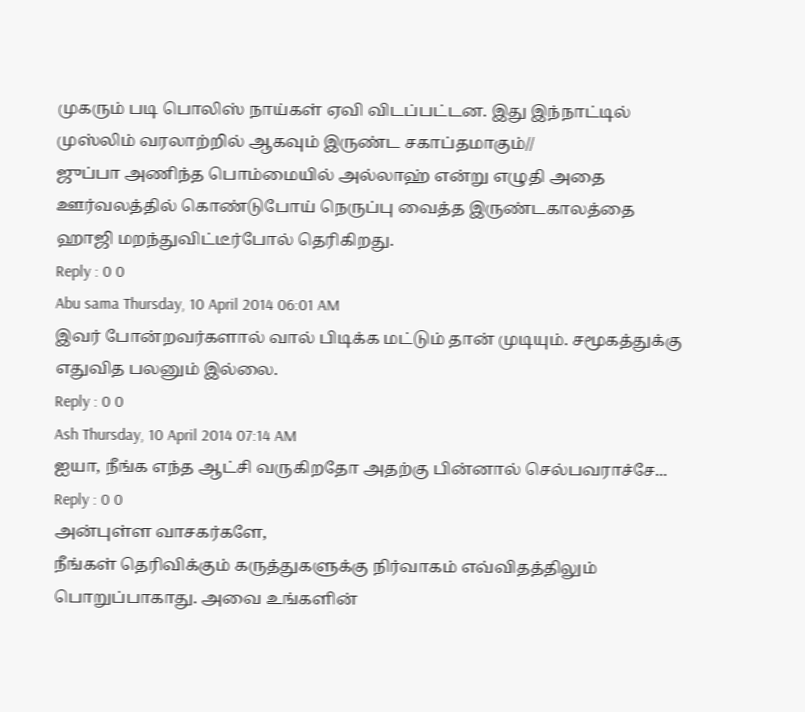முகரும் படி பொலிஸ் நாய்கள் ஏவி விடப்பட்டன. இது இந்நாட்டில் முஸ்லிம் வரலாற்றில் ஆகவும் இருண்ட சகாப்தமாகும்//
ஜுப்பா அணிந்த பொம்மையில் அல்லாஹ் என்று எழுதி அதை ஊர்வலத்தில் கொண்டுபோய் நெருப்பு வைத்த இருண்டகாலத்தை
ஹாஜி மறந்துவிட்டீர்போல் தெரிகிறது.
Reply : 0 0
Abu sama Thursday, 10 April 2014 06:01 AM
இவர் போன்றவர்களால் வால் பிடிக்க மட்டும் தான் முடியும். சமூகத்துக்கு எதுவித பலனும் இல்லை.
Reply : 0 0
Ash Thursday, 10 April 2014 07:14 AM
ஐயா, நீங்க எந்த ஆட்சி வருகிறதோ அதற்கு பின்னால் செல்பவராச்சே...
Reply : 0 0
அன்புள்ள வாசகர்களே,
நீங்கள் தெரிவிக்கும் கருத்துகளுக்கு நிர்வாகம் எவ்விதத்திலும் பொறுப்பாகாது. அவை உங்களின்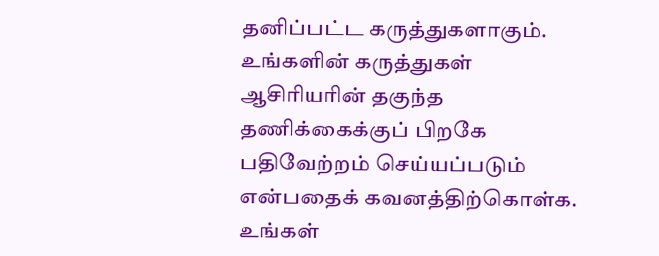தனிப்பட்ட கருத்துகளாகும். உங்களின் கருத்துகள் ஆசிரியரின் தகுந்த தணிக்கைக்குப் பிறகே பதிவேற்றம் செய்யப்படும் என்பதைக் கவனத்திற்கொள்க. உங்கள்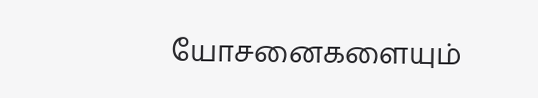யோசனைகளையும்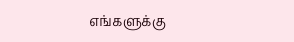எங்களுக்கு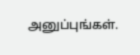அனுப்புங்கள்.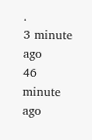.
3 minute ago
46 minute ago